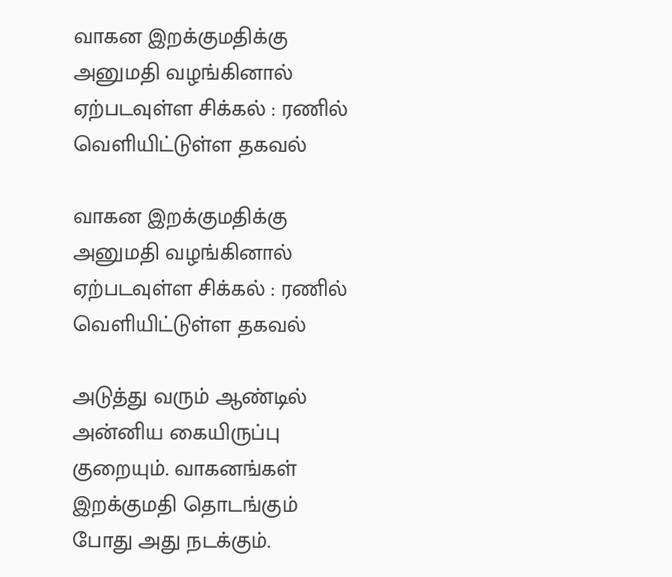வாகன இறக்குமதிக்கு அனுமதி வழங்கினால் ஏற்படவுள்ள சிக்கல் : ரணில் வெளியிட்டுள்ள தகவல்

வாகன இறக்குமதிக்கு அனுமதி வழங்கினால் ஏற்படவுள்ள சிக்கல் : ரணில் வெளியிட்டுள்ள தகவல்

அடுத்து வரும் ஆண்டில் அன்னிய கையிருப்பு குறையும். வாகனங்கள் இறக்குமதி தொடங்கும் போது அது நடக்கும்.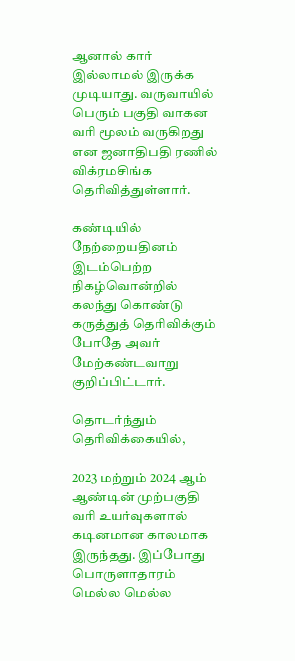ஆனால் கார் இல்லாமல் இருக்க முடியாது. வருவாயில் பெரும் பகுதி வாகன வரி மூலம் வருகிறது என ஜனாதிபதி ரணில் விக்ரமசிங்க தெரிவித்துள்ளார்.

கண்டியில்  நேற்றையதினம் இடம்பெற்ற  நிகழ்வொன்றில் கலந்து கொண்டு கருத்துத் தெரிவிக்கும் போதே அவர் மேற்கண்டவாறு குறிப்பிட்டார்.

தொடர்ந்தும் தெரிவிக்கையில்,

2023 மற்றும் 2024 ஆம் ஆண்டின் முற்பகுதி வரி உயர்வுகளால் கடினமான காலமாக இருந்தது. இப்போது பொருளாதாரம் மெல்ல மெல்ல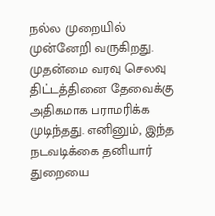நல்ல முறையில் முன்னேறி வருகிறது. முதன்மை வரவு செலவு திட்டத்தினை தேவைக்கு அதிகமாக பராமரிக்க முடிந்தது. எனினும், இந்த நடவடிக்கை தனியார் துறையை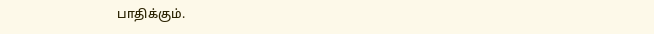பாதிக்கும்.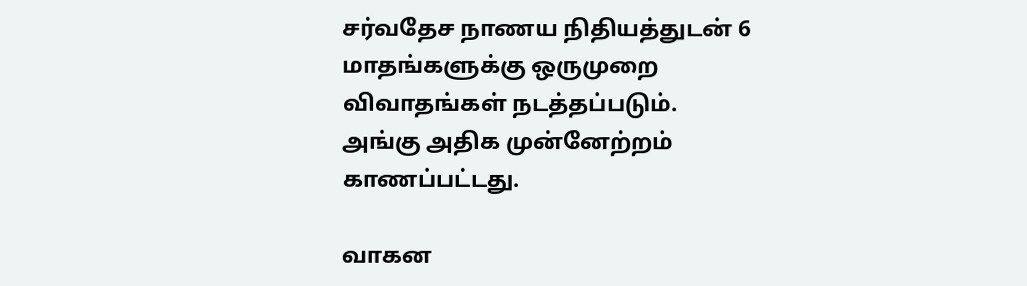சர்வதேச நாணய நிதியத்துடன் 6 மாதங்களுக்கு ஒருமுறை விவாதங்கள் நடத்தப்படும். அங்கு அதிக முன்னேற்றம் காணப்பட்டது.

வாகன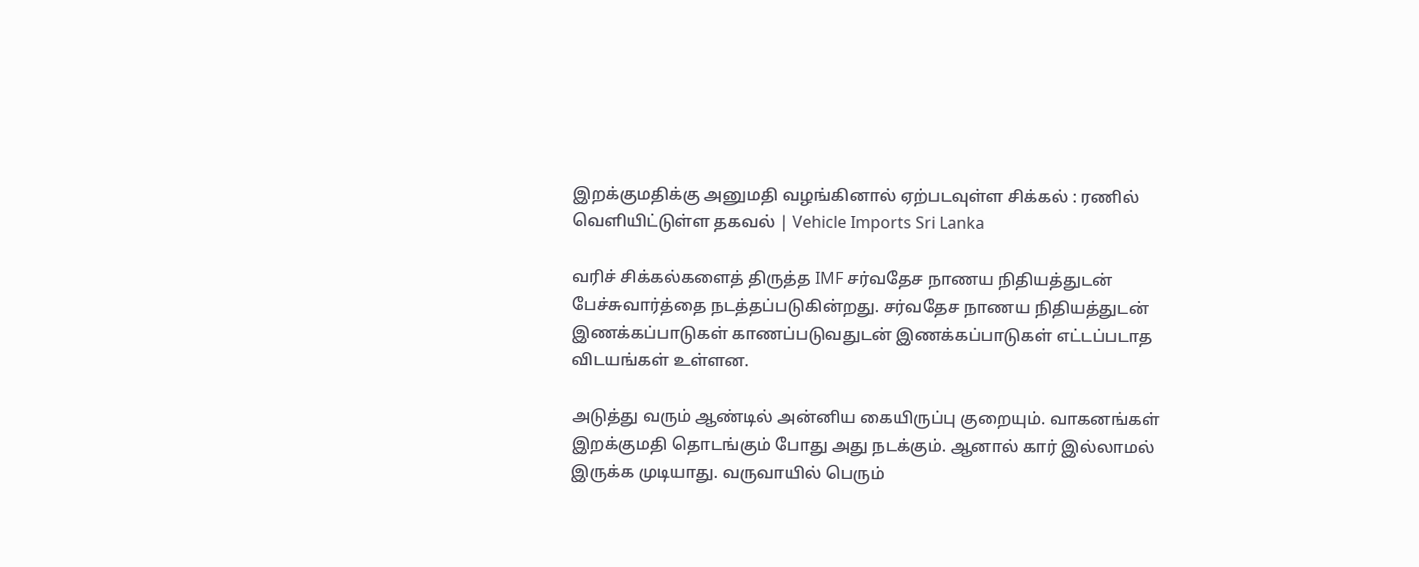இறக்குமதிக்கு அனுமதி வழங்கினால் ஏற்படவுள்ள சிக்கல் : ரணில் வெளியிட்டுள்ள தகவல் | Vehicle Imports Sri Lanka

வரிச் சிக்கல்களைத் திருத்த IMF சர்வதேச நாணய நிதியத்துடன் பேச்சுவார்த்தை நடத்தப்படுகின்றது. சர்வதேச நாணய நிதியத்துடன் இணக்கப்பாடுகள் காணப்படுவதுடன் இணக்கப்பாடுகள் எட்டப்படாத விடயங்கள் உள்ளன.

அடுத்து வரும் ஆண்டில் அன்னிய கையிருப்பு குறையும். வாகனங்கள் இறக்குமதி தொடங்கும் போது அது நடக்கும். ஆனால் கார் இல்லாமல் இருக்க முடியாது. வருவாயில் பெரும்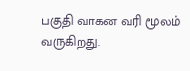பகுதி வாகன வரி மூலம் வருகிறது.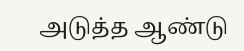அடுத்த ஆண்டு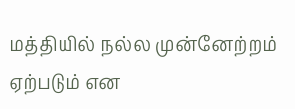மத்தியில் நல்ல முன்னேற்றம் ஏற்படும் என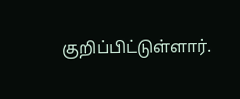குறிப்பிட்டுள்ளார்.